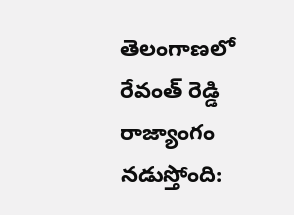తెలంగాణలో రేవంత్ రెడ్డి రాజ్యాంగం నడుస్తోంది: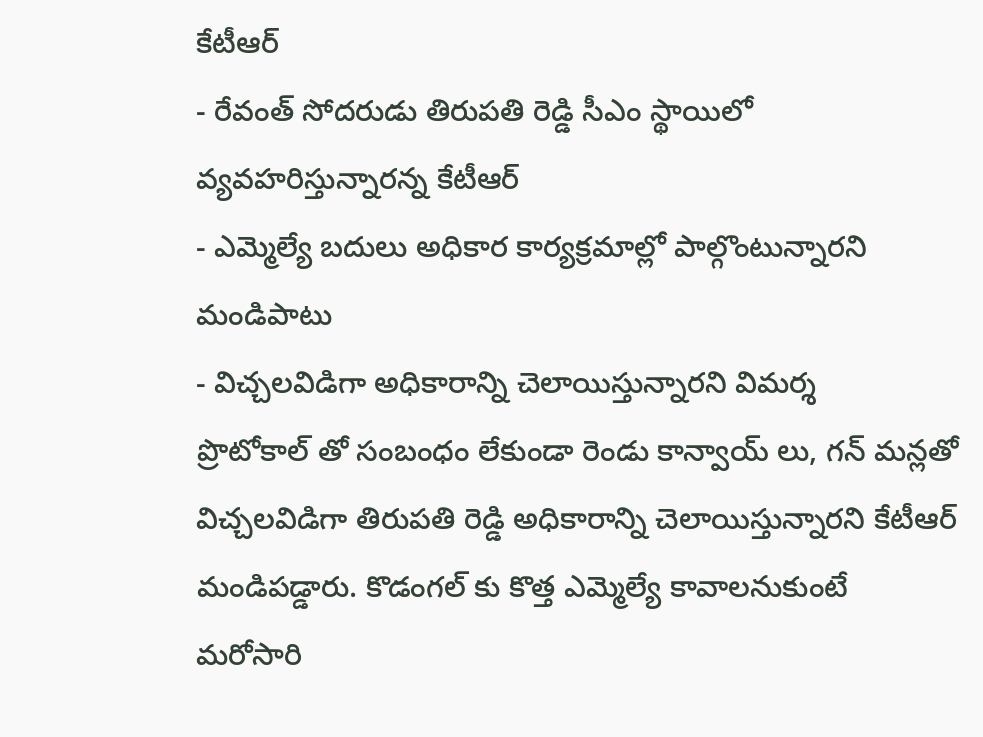కేటీఆర్
- రేవంత్ సోదరుడు తిరుపతి రెడ్డి సీఎం స్థాయిలో వ్యవహరిస్తున్నారన్న కేటీఆర్
- ఎమ్మెల్యే బదులు అధికార కార్యక్రమాల్లో పాల్గొంటున్నారని మండిపాటు
- విచ్చలవిడిగా అధికారాన్ని చెలాయిస్తున్నారని విమర్శ
ప్రొటోకాల్ తో సంబంధం లేకుండా రెండు కాన్వాయ్ లు, గన్ మన్లతో విచ్చలవిడిగా తిరుపతి రెడ్డి అధికారాన్ని చెలాయిస్తున్నారని కేటీఆర్ మండిపడ్డారు. కొడంగల్ కు కొత్త ఎమ్మెల్యే కావాలనుకుంటే మరోసారి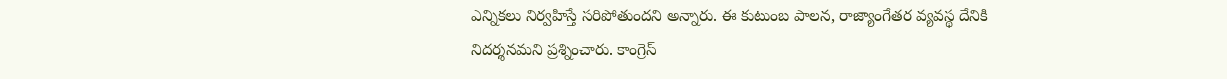ఎన్నికలు నిర్వహిస్తే సరిపోతుందని అన్నారు. ఈ కుటుంబ పాలన, రాజ్యాంగేతర వ్యవస్థ దేనికి నిదర్శనమని ప్రశ్నించారు. కాంగ్రెస్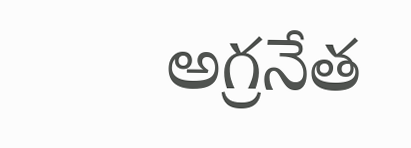అగ్రనేత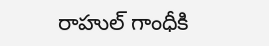రాహుల్ గాంధీకి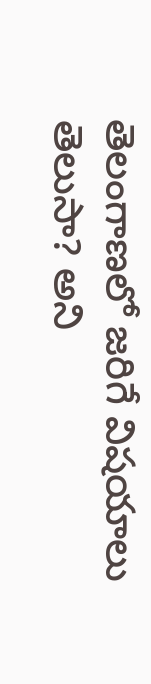తెలంగాణలో జరిగే విషయాలు తెలుసా? అని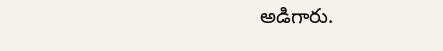అడిగారు.